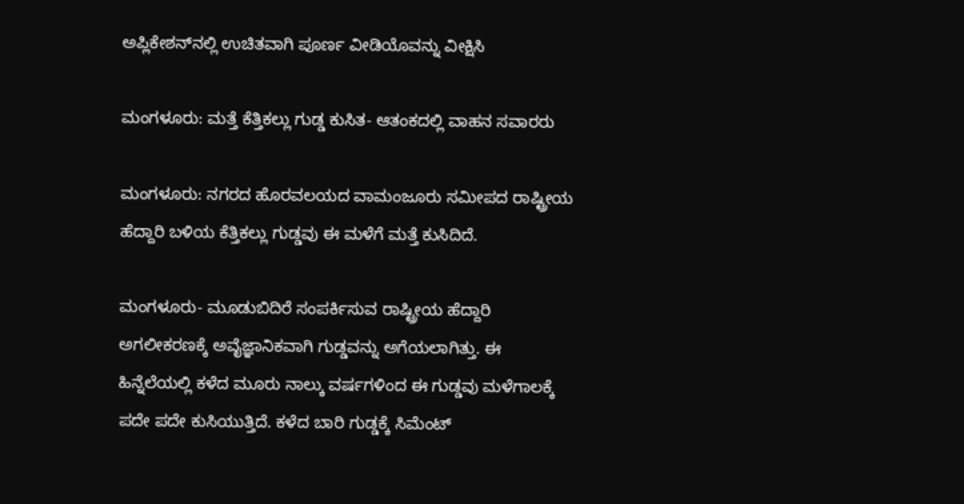ಅಪ್ಲಿಕೇಶನ್‌ನಲ್ಲಿ ಉಚಿತವಾಗಿ ಪೂರ್ಣ ವೀಡಿಯೊವನ್ನು ವೀಕ್ಷಿಸಿ

ಮಂಗಳೂರು: ಮತ್ತೆ ಕೆತ್ತಿಕಲ್ಲು ಗುಡ್ಡ ಕುಸಿತ- ಆತಂಕದಲ್ಲಿ ವಾಹನ ಸವಾರರು

ಮಂಗಳೂರು: ನಗರದ ಹೊರವಲಯದ ವಾಮಂಜೂರು ಸಮೀಪದ ರಾಷ್ಟ್ರೀಯ ಹೆದ್ದಾರಿ ಬಳಿಯ ಕೆತ್ತಿಕಲ್ಲು ಗುಡ್ಡವು ಈ ಮಳೆಗೆ ಮತ್ತೆ ಕುಸಿದಿದೆ.

ಮಂಗಳೂರು- ಮೂಡುಬಿದಿರೆ ಸಂಪರ್ಕಿಸುವ ರಾಷ್ಟ್ರೀಯ ಹೆದ್ದಾರಿ ಅಗಲೀಕರಣಕ್ಕೆ ಅವೈಜ್ಞಾನಿಕವಾಗಿ ಗುಡ್ಡವನ್ನು ಅಗೆಯಲಾಗಿತ್ತು. ಈ ಹಿನ್ನೆಲೆಯಲ್ಲಿ ಕಳೆದ ಮೂರು ನಾಲ್ಕು ವರ್ಷಗಳಿಂದ ಈ ಗುಡ್ಡವು ಮಳೆಗಾಲಕ್ಕೆ ಪದೇ ಪದೇ ಕುಸಿಯುತ್ತಿದೆ. ಕಳೆದ ಬಾರಿ ಗುಡ್ಡಕ್ಕೆ ಸಿಮೆಂಟ್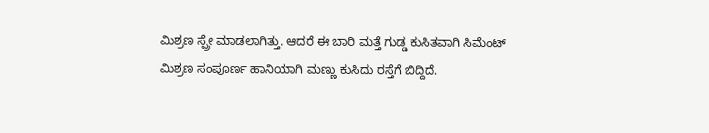ಮಿಶ್ರಣ ಸ್ಪ್ರೇ ಮಾಡಲಾಗಿತ್ತು. ಆದರೆ ಈ ಬಾರಿ ಮತ್ತೆ ಗುಡ್ಡ ಕುಸಿತವಾಗಿ ಸಿಮೆಂಟ್ ಮಿಶ್ರಣ ಸಂಪೂರ್ಣ ಹಾನಿಯಾಗಿ ಮಣ್ಣು ಕುಸಿದು ರಸ್ತೆಗೆ ಬಿದ್ದಿದೆ.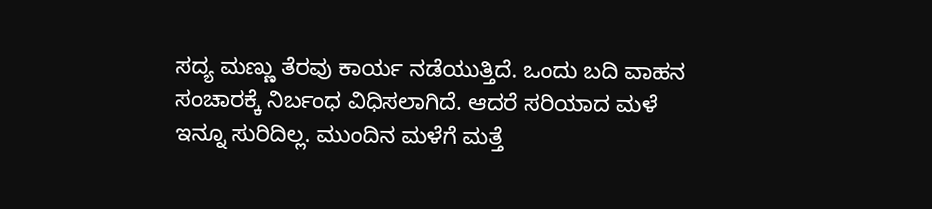ಸದ್ಯ ಮಣ್ಣು ತೆರವು ಕಾರ್ಯ ನಡೆಯುತ್ತಿದೆ. ಒಂದು ಬದಿ ವಾಹನ ಸಂಚಾರಕ್ಕೆ ನಿರ್ಬಂಧ ವಿಧಿಸಲಾಗಿದೆ. ಆದರೆ ಸರಿಯಾದ ಮಳೆ ಇನ್ನೂ ಸುರಿದಿಲ್ಲ. ಮುಂದಿನ ಮಳೆಗೆ ಮತ್ತೆ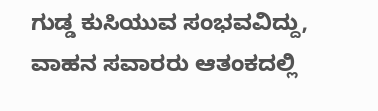ಗುಡ್ಡ ಕುಸಿಯುವ ಸಂಭವವಿದ್ದು, ವಾಹನ ಸವಾರರು ಆತಂಕದಲ್ಲಿ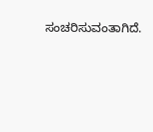ಸಂಚರಿಸುವಂತಾಗಿದೆ.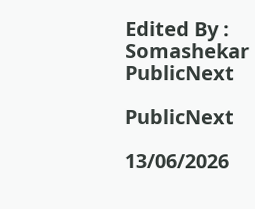Edited By : Somashekar
PublicNext

PublicNext

13/06/2026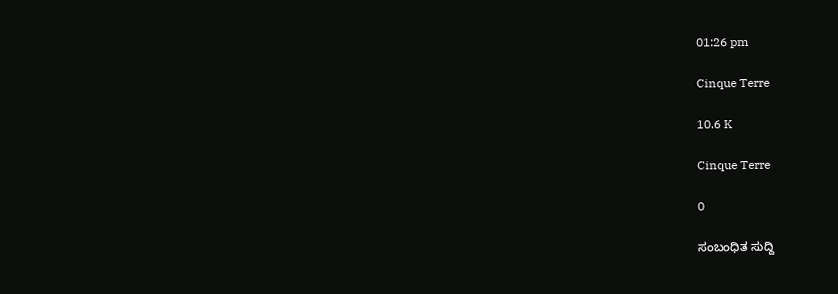01:26 pm

Cinque Terre

10.6 K

Cinque Terre

0

ಸಂಬಂಧಿತ ಸುದ್ದಿ